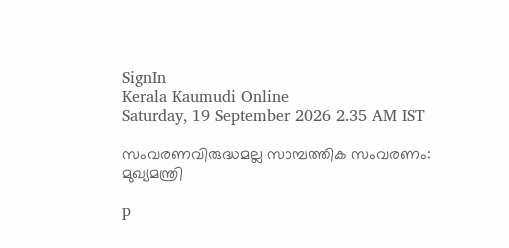SignIn
Kerala Kaumudi Online
Saturday, 19 September 2026 2.35 AM IST

സംവരണവിരുദ്ധമല്ല സാമ്പത്തിക സംവരണം: മുഖ്യമന്ത്രി

p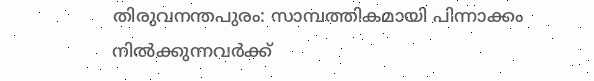തിരുവനന്തപുരം: സാമ്പത്തികമായി പിന്നാക്കം നിൽക്കുന്നവർക്ക്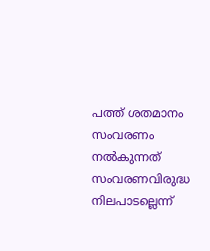പത്ത് ശതമാനം സംവരണം നൽകുന്നത് സംവരണവിരുദ്ധ നിലപാടല്ലെന്ന്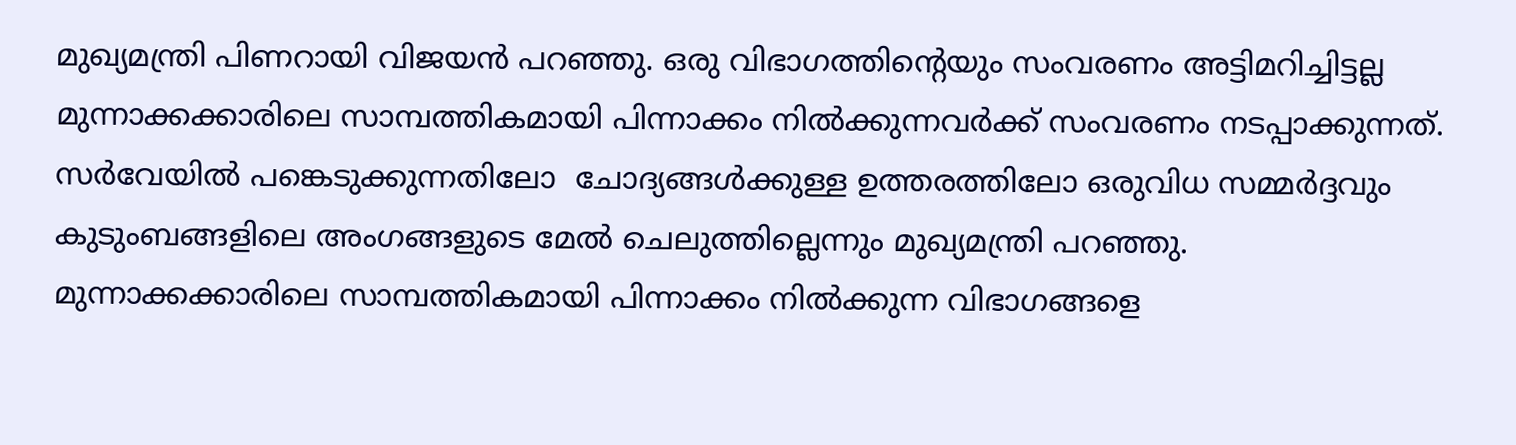മുഖ്യമന്ത്രി പിണറായി വിജയൻ പറഞ്ഞു. ഒരു വിഭാഗത്തിന്റെയും സംവരണം അട്ടിമറിച്ചിട്ടല്ല മുന്നാക്കക്കാരിലെ സാമ്പത്തികമായി പിന്നാക്കം നിൽക്കുന്നവർക്ക് സംവരണം നടപ്പാക്കുന്നത്. സർവേയിൽ പങ്കെടുക്കുന്നതിലോ  ചോദ്യങ്ങൾക്കുള്ള ഉത്തരത്തിലോ ഒരുവിധ സമ്മർദ്ദവും കുടുംബങ്ങളിലെ അംഗങ്ങളുടെ മേൽ ചെലുത്തില്ലെന്നും മുഖ്യമന്ത്രി പറഞ്ഞു. മുന്നാക്കക്കാരിലെ സാമ്പത്തികമായി പിന്നാക്കം നിൽക്കുന്ന വിഭാഗങ്ങളെ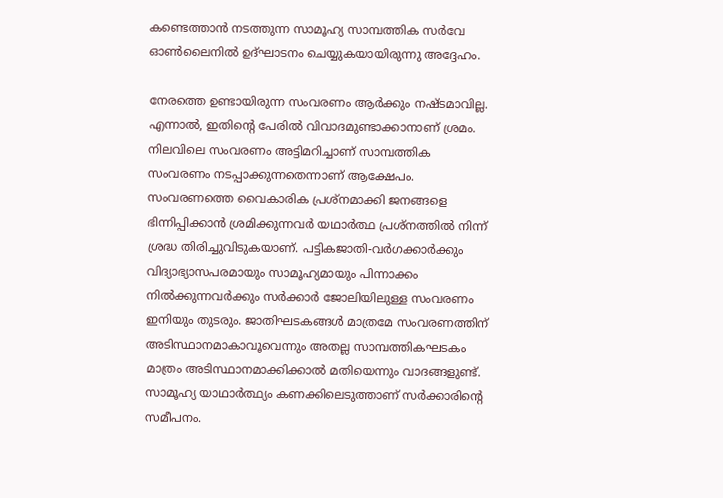കണ്ടെത്താൻ നടത്തുന്ന സാമൂഹ്യ സാമ്പത്തിക സർവേ ഓൺലൈനിൽ ഉദ്ഘാടനം ചെയ്യുകയായിരുന്നു അദ്ദേഹം.

നേരത്തെ ഉണ്ടായിരുന്ന സംവരണം ആർക്കും നഷ്ടമാവില്ല. എന്നാൽ, ഇതിന്റെ പേരിൽ വിവാദമുണ്ടാക്കാനാണ് ശ്രമം. നിലവിലെ സംവരണം അട്ടിമറിച്ചാണ് സാമ്പത്തിക സംവരണം നടപ്പാക്കുന്നതെന്നാണ് ആക്ഷേപം. സംവരണത്തെ വൈകാരിക പ്രശ്‌നമാക്കി ജനങ്ങളെ ഭിന്നിപ്പിക്കാൻ ശ്രമിക്കുന്നവർ യഥാർത്ഥ പ്രശ്‌നത്തിൽ നിന്ന് ശ്രദ്ധ തിരിച്ചുവിടുകയാണ്. പട്ടികജാതി-വർഗക്കാർക്കും വിദ്യാഭ്യാസപരമായും സാമൂഹ്യമായും പിന്നാക്കം നിൽക്കുന്നവർക്കും സർക്കാർ ജോലിയിലുള്ള സംവരണം ഇനിയും തുടരും. ജാതിഘടകങ്ങൾ മാത്രമേ സംവരണത്തിന് അടിസ്ഥാനമാകാവൂവെന്നും അതല്ല സാമ്പത്തികഘടകം മാത്രം അടിസ്ഥാനമാക്കിക്കാൽ മതിയെന്നും വാദങ്ങളുണ്ട്. സാമൂഹ്യ യാഥാർത്ഥ്യം കണക്കിലെടുത്താണ് സർക്കാരിന്റെ സമീപനം.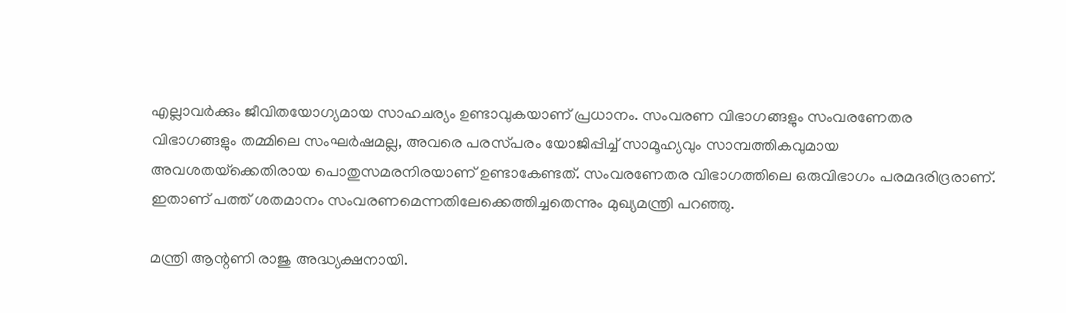എല്ലാവർക്കും ജീവിതയോഗ്യമായ സാഹചര്യം ഉണ്ടാവുകയാണ് പ്രധാനം. സംവരണ വിഭാഗങ്ങളും സംവരണേതര വിഭാഗങ്ങളും തമ്മിലെ സംഘർഷമല്ല, അവരെ പരസ്‌പരം യോജിപ്പിച്ച് സാമൂഹ്യവും സാമ്പത്തികവുമായ അവശതയ്‌ക്കെതിരായ പൊതുസമരനിരയാണ് ഉണ്ടാകേണ്ടത്. സംവരണേതര വിഭാഗത്തിലെ ഒരുവിഭാഗം പരമദരിദ്രരാണ്. ഇതാണ് പത്ത് ശതമാനം സംവരണമെന്നതിലേക്കെത്തിച്ചതെന്നും മുഖ്യമന്ത്രി പറഞ്ഞു.

മന്ത്രി ആന്റണി രാജു അദ്ധ്യക്ഷനായി.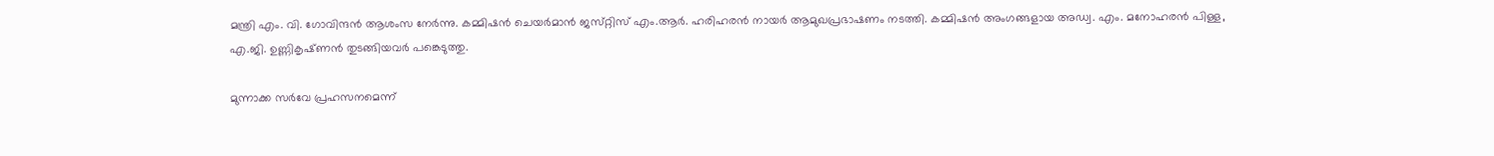മന്ത്രി എം. വി. ഗോവിന്ദൻ ആശംസ നേർന്നു. കമ്മിഷൻ ചെയർമാൻ ജസ്‌റ്റിസ് എം.ആർ. ഹരിഹരൻ നായർ ആമുഖപ്രഭാഷണം നടത്തി. കമ്മിഷൻ അംഗങ്ങളായ അഡ്വ. എം. മനോഹരൻ പിള്ള, എ.ജി. ഉണ്ണികൃഷ്‌ണൻ തുടങ്ങിയവർ പങ്കെടുത്തു.

മുന്നാക്ക സർവേ പ്രഹസനമെന്ന്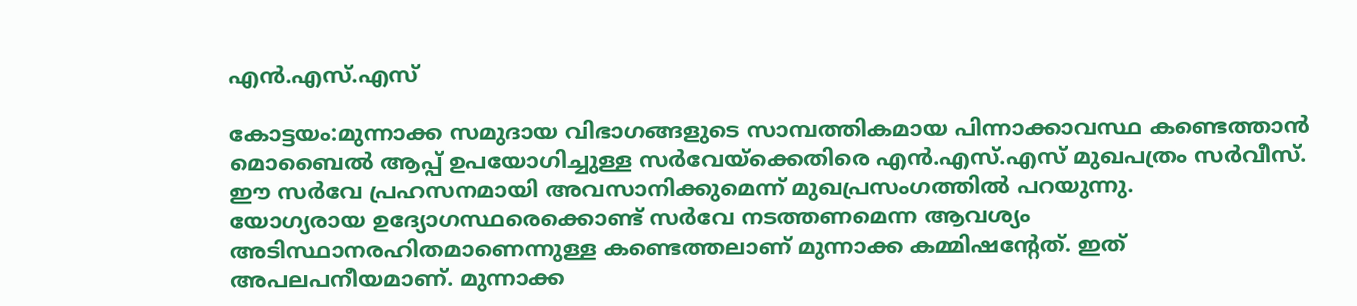എൻ.എസ്.എസ്

കോട്ടയം:മുന്നാക്ക സമുദായ വിഭാഗങ്ങളുടെ സാമ്പത്തികമായ പിന്നാക്കാവസ്ഥ കണ്ടെത്താൻ മൊബൈൽ ആപ്പ് ഉപയോഗിച്ചുള്ള സർവേയ്ക്കെതിരെ എൻ.എസ്.എസ് മുഖപത്രം സർവീസ്. ഈ സർവേ പ്രഹസനമായി അവസാനിക്കുമെന്ന് മുഖപ്രസംഗത്തിൽ പറയുന്നു.
യോഗ്യരായ ഉദ്യോഗസ്ഥരെക്കൊണ്ട് സർവേ നടത്തണമെന്ന ആവശ്യം അടിസ്ഥാനരഹിതമാണെന്നുള്ള കണ്ടെത്തലാണ് മുന്നാക്ക കമ്മിഷന്റേത്. ഇത് അപലപനീയമാണ്. മുന്നാക്ക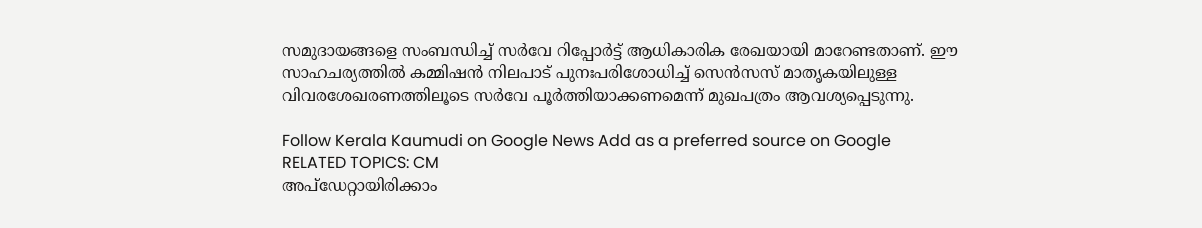സമുദായങ്ങളെ സംബന്ധിച്ച് സർവേ റിപ്പോർട്ട് ആധികാരിക രേഖയായി മാറേണ്ടതാണ്. ഈ സാഹചര്യത്തിൽ കമ്മിഷൻ നിലപാട് പുനഃപരിശോധിച്ച് സെൻസസ് മാതൃകയിലുള്ള വിവരശേഖരണത്തിലൂടെ സർവേ പൂർത്തിയാക്കണമെന്ന് മുഖപത്രം ആവശ്യപ്പെടുന്നു.

Follow Kerala Kaumudi on Google News Add as a preferred source on Google
RELATED TOPICS: CM
അപ്ഡേറ്റായിരിക്കാം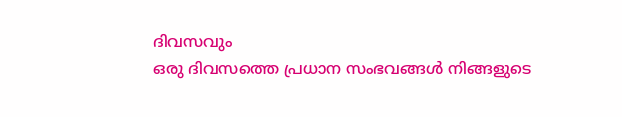ദിവസവും
ഒരു ദിവസത്തെ പ്രധാന സംഭവങ്ങൾ നിങ്ങളുടെ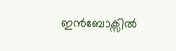ഇൻബോക്സിൽ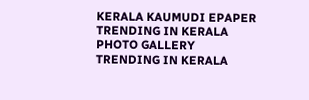KERALA KAUMUDI EPAPER
TRENDING IN KERALA
PHOTO GALLERY
TRENDING IN KERALA